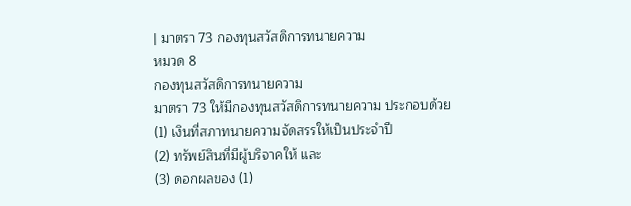| มาตรา 73 กองทุนสวัสดิการทนายความ
หมวด 8
กองทุนสวัสดิการทนายความ
มาตรา 73 ให้มีกองทุนสวัสดิการทนายความ ประกอบด้วย
(1) เงินที่สภาทนายความจัดสรรให้เป็นประจำปี
(2) ทรัพย์สินที่มีผู้บริจาคให้ และ
(3) ดอกผลของ (1)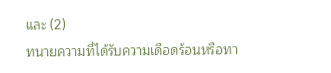และ (2)
ทนายความที่ได้รับความเดือดร้อนหรือทา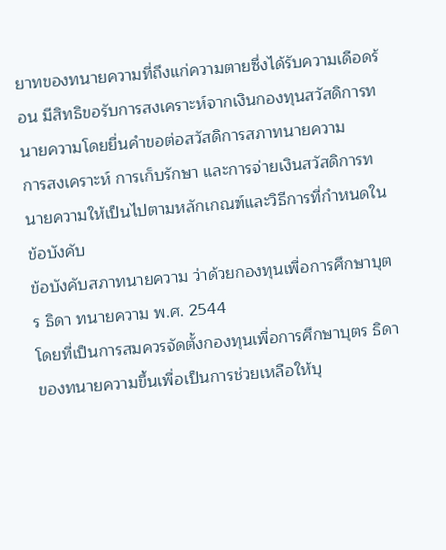ยาทของทนายความที่ถึงแก่ความตายซึ่งได้รับความเดือดร้อน มีสิทธิขอรับการสงเคราะห์จากเงินกองทุนสวัสดิการทนายความโดยยื่นคำขอต่อสวัสดิการสภาทนายความ
การสงเคราะห์ การเก็บรักษา และการจ่ายเงินสวัสดิการทนายความให้เป็นไปตามหลักเกณฑ์และวิธีการที่กำหนดในข้อบังคับ
ข้อบังคับสภาทนายความ ว่าด้วยกองทุนเพื่อการศึกษาบุตร ธิดา ทนายความ พ.ศ. 2544
โดยที่เป็นการสมควรจัดตั้งกองทุนเพื่อการศึกษาบุตร ธิดา ของทนายความขึ้นเพื่อเป็นการช่วยเหลือให้บุ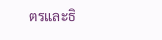ตรและธิ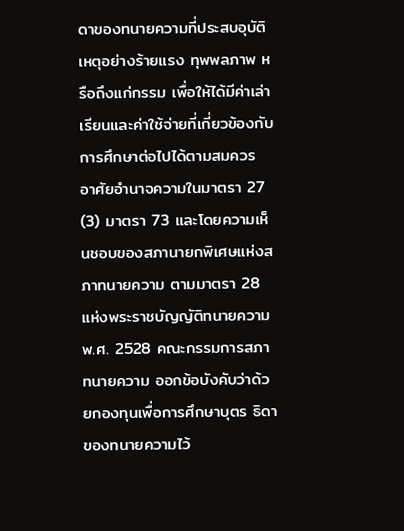ดาของทนายความที่ประสบอุบัติเหตุอย่างร้ายแรง ทุพพลภาพ หรือถึงแก่กรรม เพื่อให้ได้มีค่าเล่าเรียนและค่าใช้จ่ายที่เกี่ยวข้องกับการศึกษาต่อไปได้ตามสมควร
อาศัยอำนาจความในมาตรา 27 (3) มาตรา 73 และโดยความเห็นชอบของสภานายกพิเศษแห่งสภาทนายความ ตามมาตรา 28 แห่งพระราชบัญญัติทนายความ พ.ศ. 2528 คณะกรรมการสภาทนายความ ออกข้อบังคับว่าด้วยกองทุนเพื่อการศึกษาบุตร ธิดา ของทนายความไว้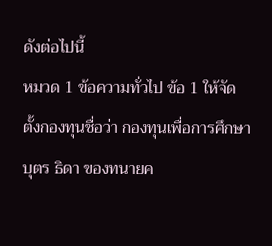ดังต่อไปนี้
หมวด 1 ข้อความทั่วไป ข้อ 1 ให้จัดตั้งกองทุนชื่อว่า กองทุนเพื่อการศึกษาบุตร ธิดา ของทนายค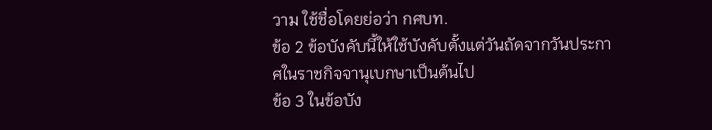วาม ใช้ชื่อโดยย่อว่า กศบท.
ข้อ 2 ข้อบังคับนี้ให้ใช้บังคับตั้งแต่วันถัดจากวันประกาศในราชกิจจานุเบกษาเป็นต้นไป
ข้อ 3 ในข้อบัง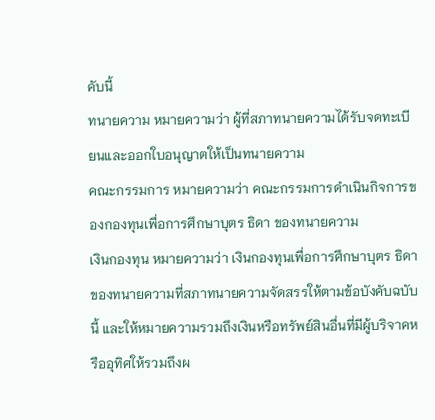คับนี้
ทนายความ หมายความว่า ผู้ที่สภาทนายความได้รับจดทะเบียนและออกใบอนุญาตให้เป็นทนายความ
คณะกรรมการ หมายความว่า คณะกรรมการดำเนินกิจการของกองทุนเพื่อการศึกษาบุตร ธิดา ของทนายความ
เงินกองทุน หมายความว่า เงินกองทุนเพื่อการศึกษาบุตร ธิดา ของทนายความที่สภาทนายความจัดสรรให้ตามข้อบังคับฉบับนี้ และให้หมายความรวมถึงเงินหรือทรัพย์สินอื่นที่มีผู้บริจาคหรืออุทิศให้รวมถึงผ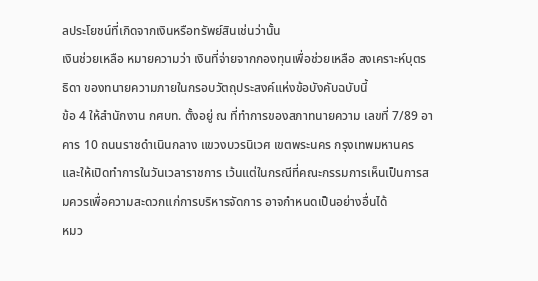ลประโยชน์ที่เกิดจากเงินหรือทรัพย์สินเช่นว่านั้น
เงินช่วยเหลือ หมายความว่า เงินที่จ่ายจากกองทุนเพื่อช่วยเหลือ สงเคราะห์บุตร ธิดา ของทนายความภายในกรอบวัตถุประสงค์แห่งข้อบังคับฉบับนี้
ข้อ 4 ให้สำนักงาน กศบท. ตั้งอยู่ ณ ที่ทำการของสภาทนายความ เลขที่ 7/89 อาคาร 10 ถนนราชดำเนินกลาง แขวงบวรนิเวศ เขตพระนคร กรุงเทพมหานคร และให้เปิดทำการในวันเวลาราชการ เว้นแต่ในกรณีที่คณะกรรมการเห็นเป็นการสมควรเพื่อความสะดวกแก่การบริหารจัดการ อาจกำหนดเป็นอย่างอื่นได้
หมว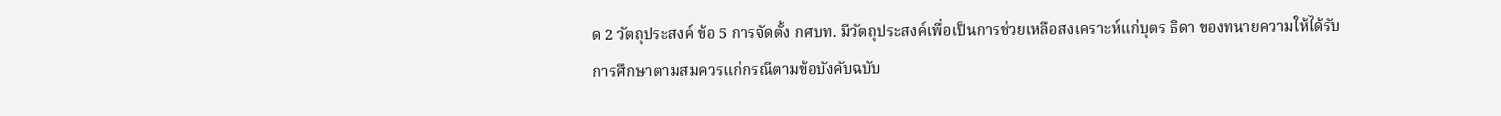ด 2 วัตถุประสงค์ ข้อ 5 การจัดตั้ง กศบท. มีวัตถุประสงค์เพื่อเป็นการช่วยเหลือสงเคราะห์แก่บุตร ธิดา ของทนายความให้ได้รับการศึกษาตามสมควรแก่กรณีตามข้อบังคับฉบับ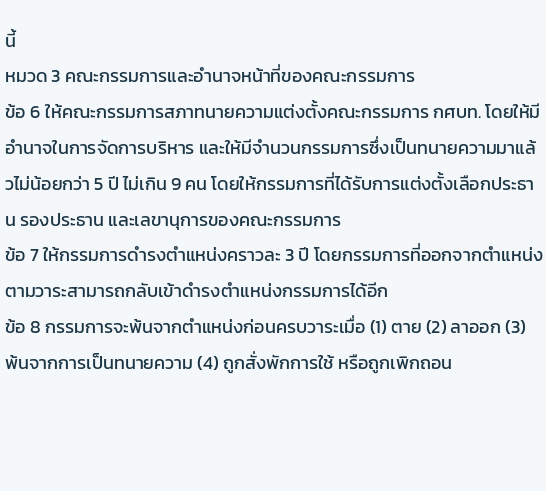นี้
หมวด 3 คณะกรรมการและอำนาจหน้าที่ของคณะกรรมการ
ข้อ 6 ให้คณะกรรมการสภาทนายความแต่งตั้งคณะกรรมการ กศบท. โดยให้มีอำนาจในการจัดการบริหาร และให้มีจำนวนกรรมการซึ่งเป็นทนายความมาแล้วไม่น้อยกว่า 5 ปี ไม่เกิน 9 คน โดยให้กรรมการที่ได้รับการแต่งตั้งเลือกประธาน รองประธาน และเลขานุการของคณะกรรมการ
ข้อ 7 ให้กรรมการดำรงตำแหน่งคราวละ 3 ปี โดยกรรมการที่ออกจากตำแหน่งตามวาระสามารถกลับเข้าดำรงตำแหน่งกรรมการได้อีก
ข้อ 8 กรรมการจะพ้นจากตำแหน่งก่อนครบวาระเมื่อ (1) ตาย (2) ลาออก (3) พ้นจากการเป็นทนายความ (4) ถูกสั่งพักการใช้ หรือถูกเพิกถอน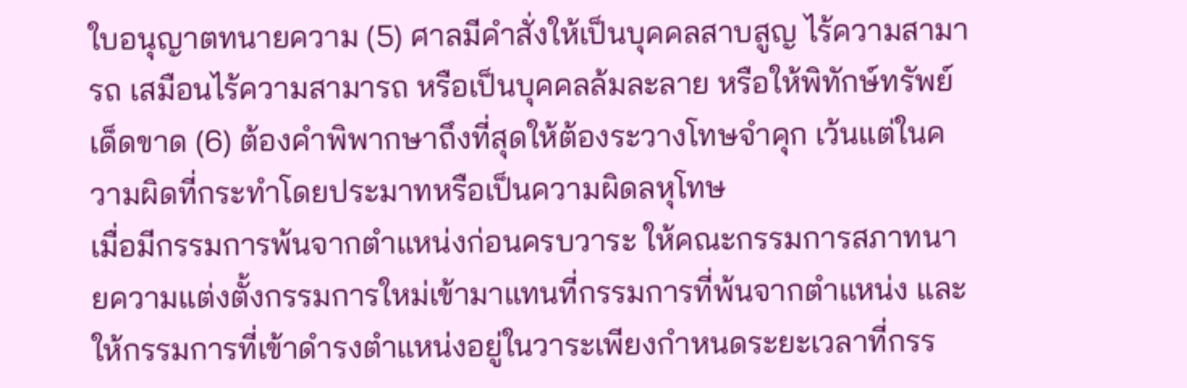ใบอนุญาตทนายความ (5) ศาลมีคำสั่งให้เป็นบุคคลสาบสูญ ไร้ความสามารถ เสมือนไร้ความสามารถ หรือเป็นบุคคลล้มละลาย หรือให้พิทักษ์ทรัพย์เด็ดขาด (6) ต้องคำพิพากษาถึงที่สุดให้ต้องระวางโทษจำคุก เว้นแต่ในความผิดที่กระทำโดยประมาทหรือเป็นความผิดลหุโทษ
เมื่อมีกรรมการพ้นจากตำแหน่งก่อนครบวาระ ให้คณะกรรมการสภาทนายความแต่งตั้งกรรมการใหม่เข้ามาแทนที่กรรมการที่พ้นจากตำแหน่ง และให้กรรมการที่เข้าดำรงตำแหน่งอยู่ในวาระเพียงกำหนดระยะเวลาที่กรร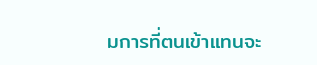มการที่ตนเข้าแทนจะ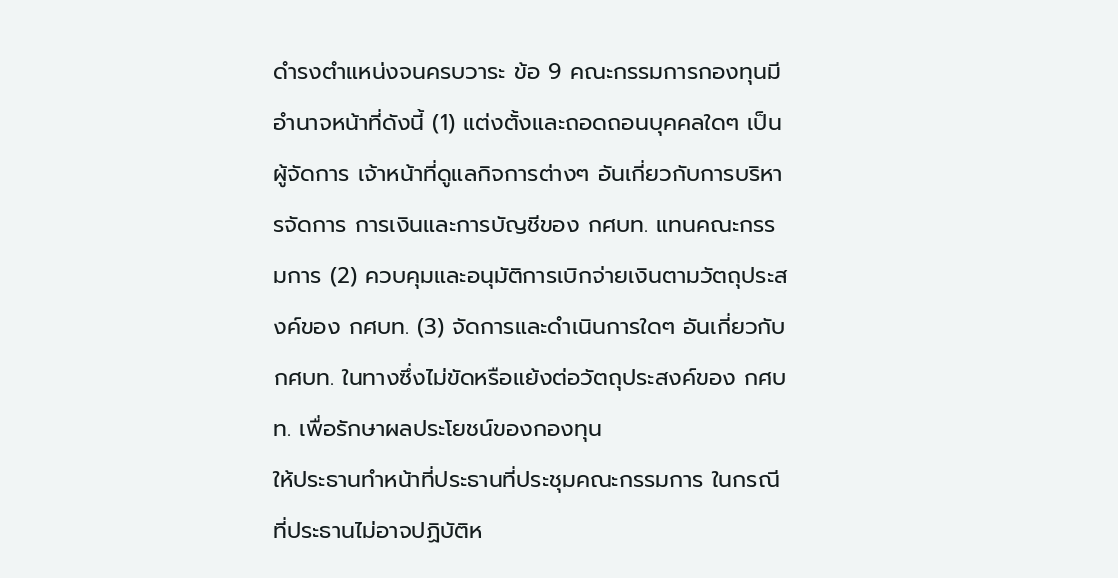ดำรงตำแหน่งจนครบวาระ ข้อ 9 คณะกรรมการกองทุนมีอำนาจหน้าที่ดังนี้ (1) แต่งตั้งและถอดถอนบุคคลใดๆ เป็นผู้จัดการ เจ้าหน้าที่ดูแลกิจการต่างๆ อันเกี่ยวกับการบริหารจัดการ การเงินและการบัญชีของ กศบท. แทนคณะกรรมการ (2) ควบคุมและอนุมัติการเบิกจ่ายเงินตามวัตถุประสงค์ของ กศบท. (3) จัดการและดำเนินการใดๆ อันเกี่ยวกับ กศบท. ในทางซึ่งไม่ขัดหรือแย้งต่อวัตถุประสงค์ของ กศบท. เพื่อรักษาผลประโยชน์ของกองทุน
ให้ประธานทำหน้าที่ประธานที่ประชุมคณะกรรมการ ในกรณีที่ประธานไม่อาจปฏิบัติห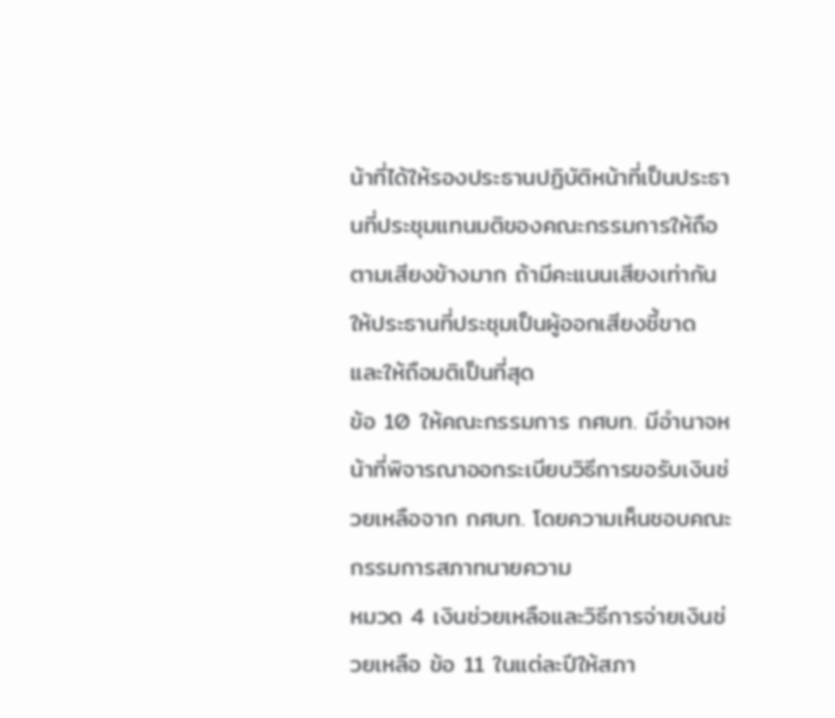น้าที่ได้ให้รองประธานปฏิบัติหน้าที่เป็นประธานที่ประชุมแทนมติของคณะกรรมการให้ถือตามเสียงข้างมาก ถ้ามีคะแนนเสียงเท่ากัน ให้ประธานที่ประชุมเป็นผู้ออกเสียงชี้ขาด และให้ถือมติเป็นที่สุด
ข้อ 10 ให้คณะกรรมการ กศบท. มีอำนาจหน้าที่พิจารณาออกระเบียบวิธีการขอรับเงินช่วยเหลือจาก กศบท. โดยความเห็นชอบคณะกรรมการสภาทนายความ
หมวด 4 เงินช่วยเหลือและวิธีการจ่ายเงินช่วยเหลือ ข้อ 11 ในแต่ละปีให้สภา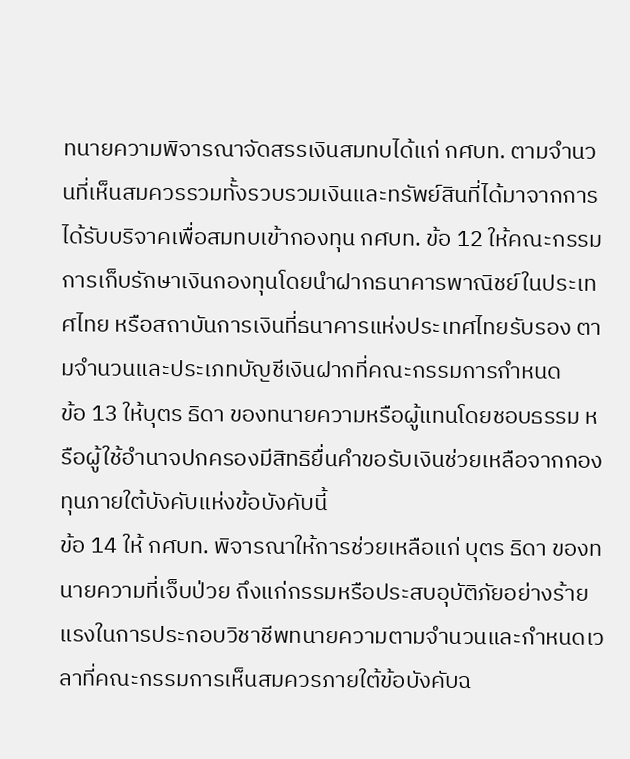ทนายความพิจารณาจัดสรรเงินสมทบได้แก่ กศบท. ตามจำนวนที่เห็นสมควรรวมทั้งรวบรวมเงินและทรัพย์สินที่ได้มาจากการได้รับบริจาคเพื่อสมทบเข้ากองทุน กศบท. ข้อ 12 ให้คณะกรรมการเก็บรักษาเงินกองทุนโดยนำฝากธนาคารพาณิชย์ในประเทศไทย หรือสถาบันการเงินที่ธนาคารแห่งประเทศไทยรับรอง ตามจำนวนและประเภทบัญชีเงินฝากที่คณะกรรมการกำหนด
ข้อ 13 ให้บุตร ธิดา ของทนายความหรือผู้แทนโดยชอบธรรม หรือผู้ใช้อำนาจปกครองมีสิทธิยื่นคำขอรับเงินช่วยเหลือจากกองทุนภายใต้บังคับแห่งข้อบังคับนี้
ข้อ 14 ให้ กศบท. พิจารณาให้การช่วยเหลือแก่ บุตร ธิดา ของทนายความที่เจ็บป่วย ถึงแก่กรรมหรือประสบอุบัติภัยอย่างร้ายแรงในการประกอบวิชาชีพทนายความตามจำนวนและกำหนดเวลาที่คณะกรรมการเห็นสมควรภายใต้ข้อบังคับฉ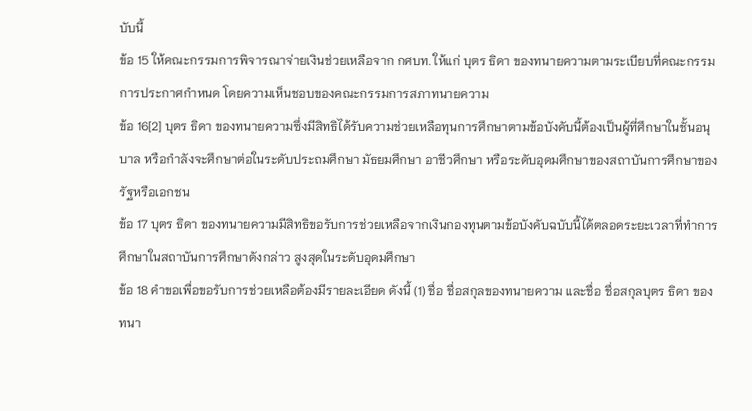บับนี้
ข้อ 15 ให้คณะกรรมการพิจารณาจ่ายเงินช่วยเหลือจาก กศบท. ให้แก่ บุตร ธิดา ของทนายความตามระเบียบที่คณะกรรมการประกาศกำหนด โดยความเห็นชอบของคณะกรรมการสภาทนายความ
ข้อ 16[2] บุตร ธิดา ของทนายความซึ่งมีสิทธิได้รับความช่วยเหลือทุนการศึกษาตามข้อบังคับนี้ต้องเป็นผู้ที่ศึกษาในชั้นอนุบาล หรือกำลังจะศึกษาต่อในระดับประถมศึกษา มัธยมศึกษา อาชีวศึกษา หรือระดับอุดมศึกษาของสถาบันการศึกษาของรัฐหรือเอกชน
ข้อ 17 บุตร ธิดา ของทนายความมีสิทธิขอรับการช่วยเหลือจากเงินกองทุนตามข้อบังคับฉบับนี้ได้ตลอดระยะเวลาที่ทำการศึกษาในสถาบันการศึกษาดังกล่าว สูงสุดในระดับอุดมศึกษา
ข้อ 18 คำขอเพื่อขอรับการช่วยเหลือต้องมีรายละเอียด ดังนี้ (1) ชื่อ ชื่อสกุลของทนายความ และชื่อ ชื่อสกุลบุตร ธิดา ของทนา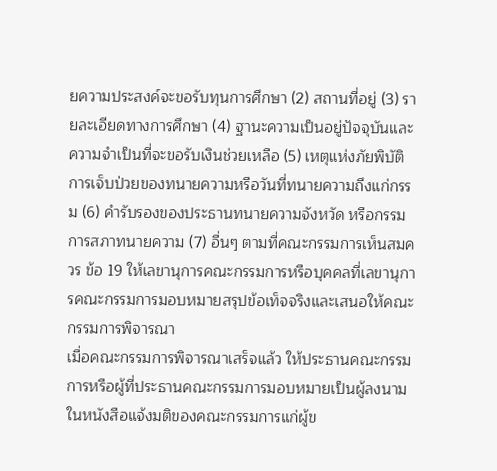ยความประสงค์จะขอรับทุนการศึกษา (2) สถานที่อยู่ (3) รายละเอียดทางการศึกษา (4) ฐานะความเป็นอยู่ปัจจุบันและความจำเป็นที่จะขอรับเงินช่วยเหลือ (5) เหตุแห่งภัยพิบัติ การเจ็บป่วยของทนายความหรือวันที่ทนายความถึงแก่กรรม (6) คำรับรองของประธานทนายความจังหวัด หรือกรรมการสภาทนายความ (7) อื่นๆ ตามที่คณะกรรมการเห็นสมควร ข้อ 19 ให้เลขานุการคณะกรรมการหรือบุคคลที่เลขานุการคณะกรรมการมอบหมายสรุปข้อเท็จจริงและเสนอให้คณะกรรมการพิจารณา
เมื่อคณะกรรมการพิจารณาเสร็จแล้ว ให้ประธานคณะกรรมการหรือผู้ที่ประธานคณะกรรมการมอบหมายเป็นผู้ลงนามในหนังสือแจ้งมติของคณะกรรมการแก่ผู้ข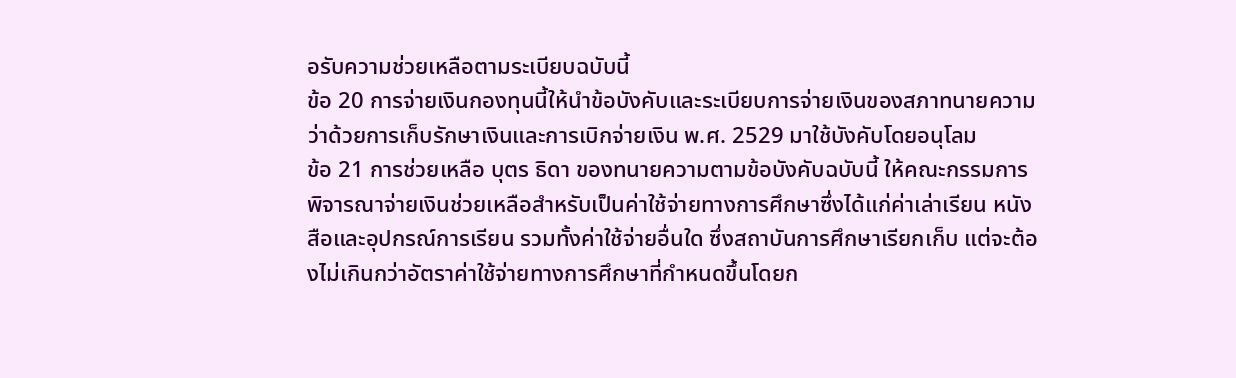อรับความช่วยเหลือตามระเบียบฉบับนี้
ข้อ 20 การจ่ายเงินกองทุนนี้ให้นำข้อบังคับและระเบียบการจ่ายเงินของสภาทนายความ ว่าด้วยการเก็บรักษาเงินและการเบิกจ่ายเงิน พ.ศ. 2529 มาใช้บังคับโดยอนุโลม
ข้อ 21 การช่วยเหลือ บุตร ธิดา ของทนายความตามข้อบังคับฉบับนี้ ให้คณะกรรมการพิจารณาจ่ายเงินช่วยเหลือสำหรับเป็นค่าใช้จ่ายทางการศึกษาซึ่งได้แก่ค่าเล่าเรียน หนังสือและอุปกรณ์การเรียน รวมทั้งค่าใช้จ่ายอื่นใด ซึ่งสถาบันการศึกษาเรียกเก็บ แต่จะต้องไม่เกินกว่าอัตราค่าใช้จ่ายทางการศึกษาที่กำหนดขึ้นโดยก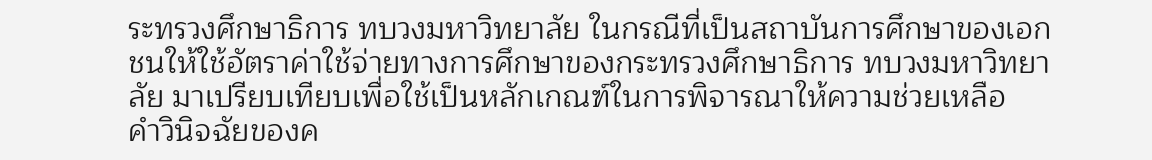ระทรวงศึกษาธิการ ทบวงมหาวิทยาลัย ในกรณีที่เป็นสถาบันการศึกษาของเอกชนให้ใช้อัตราค่าใช้จ่ายทางการศึกษาของกระทรวงศึกษาธิการ ทบวงมหาวิทยาลัย มาเปรียบเทียบเพื่อใช้เป็นหลักเกณฑ์ในการพิจารณาให้ความช่วยเหลือ
คำวินิจฉัยของค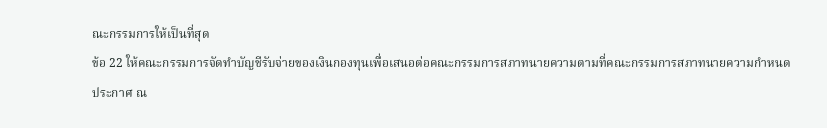ณะกรรมการให้เป็นที่สุด
ข้อ 22 ให้คณะกรรมการจัดทำบัญชีรับจ่ายของเงินกองทุนเพื่อเสนอต่อคณะกรรมการสภาทนายความตามที่คณะกรรมการสภาทนายความกำหนด
ประกาศ ณ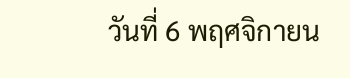วันที่ 6 พฤศจิกายน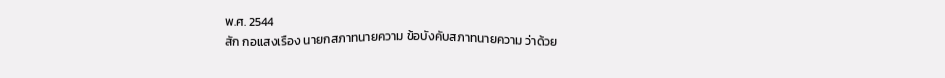พ.ศ. 2544
สัก กอแสงเรือง นายกสภาทนายความ ข้อบังคับสภาทนายความ ว่าด้วย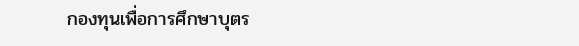กองทุนเพื่อการศึกษาบุตร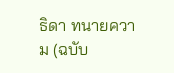ธิดา ทนายความ (ฉบับ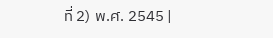ที่ 2) พ.ศ. 2545 |